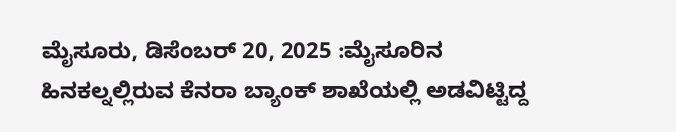ಮೈಸೂರು, ಡಿಸೆಂಬರ್ 20, 2025 :ಮೈಸೂರಿನ ಹಿನಕಲ್ನಲ್ಲಿರುವ ಕೆನರಾ ಬ್ಯಾಂಕ್ ಶಾಖೆಯಲ್ಲಿ ಅಡವಿಟ್ಟಿದ್ದ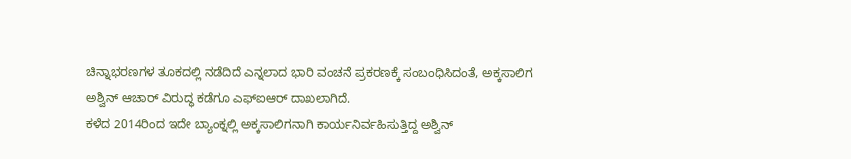ಚಿನ್ನಾಭರಣಗಳ ತೂಕದಲ್ಲಿ ನಡೆದಿದೆ ಎನ್ನಲಾದ ಭಾರಿ ವಂಚನೆ ಪ್ರಕರಣಕ್ಕೆ ಸಂಬಂಧಿಸಿದಂತೆ, ಅಕ್ಕಸಾಲಿಗ ಅಶ್ವಿನ್ ಆಚಾರ್ ವಿರುದ್ಧ ಕಡೆಗೂ ಎಫ್ಐಆರ್ ದಾಖಲಾಗಿದೆ.
ಕಳೆದ 2014ರಿಂದ ಇದೇ ಬ್ಯಾಂಕ್ನಲ್ಲಿ ಅಕ್ಕಸಾಲಿಗನಾಗಿ ಕಾರ್ಯನಿರ್ವಹಿಸುತ್ತಿದ್ದ ಅಶ್ವಿನ್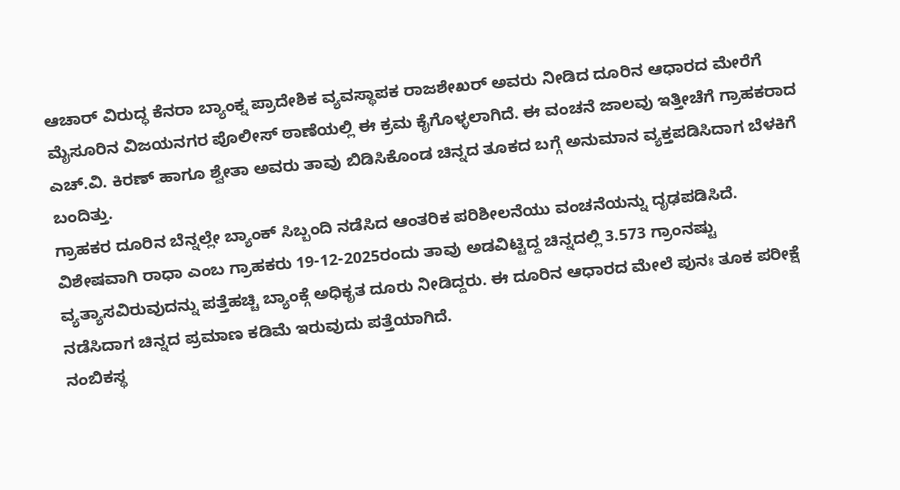ಆಚಾರ್ ವಿರುದ್ಧ ಕೆನರಾ ಬ್ಯಾಂಕ್ನ ಪ್ರಾದೇಶಿಕ ವ್ಯವಸ್ಥಾಪಕ ರಾಜಶೇಖರ್ ಅವರು ನೀಡಿದ ದೂರಿನ ಆಧಾರದ ಮೇರೆಗೆ ಮೈಸೂರಿನ ವಿಜಯನಗರ ಪೊಲೀಸ್ ಠಾಣೆಯಲ್ಲಿ ಈ ಕ್ರಮ ಕೈಗೊಳ್ಳಲಾಗಿದೆ. ಈ ವಂಚನೆ ಜಾಲವು ಇತ್ತೀಚೆಗೆ ಗ್ರಾಹಕರಾದ ಎಚ್.ವಿ. ಕಿರಣ್ ಹಾಗೂ ಶ್ವೇತಾ ಅವರು ತಾವು ಬಿಡಿಸಿಕೊಂಡ ಚಿನ್ನದ ತೂಕದ ಬಗ್ಗೆ ಅನುಮಾನ ವ್ಯಕ್ತಪಡಿಸಿದಾಗ ಬೆಳಕಿಗೆ ಬಂದಿತ್ತು.
ಗ್ರಾಹಕರ ದೂರಿನ ಬೆನ್ನಲ್ಲೇ ಬ್ಯಾಂಕ್ ಸಿಬ್ಬಂದಿ ನಡೆಸಿದ ಆಂತರಿಕ ಪರಿಶೀಲನೆಯು ವಂಚನೆಯನ್ನು ದೃಢಪಡಿಸಿದೆ. ವಿಶೇಷವಾಗಿ ರಾಧಾ ಎಂಬ ಗ್ರಾಹಕರು 19-12-2025ರಂದು ತಾವು ಅಡವಿಟ್ಟಿದ್ದ ಚಿನ್ನದಲ್ಲಿ 3.573 ಗ್ರಾಂನಷ್ಟು ವ್ಯತ್ಯಾಸವಿರುವುದನ್ನು ಪತ್ತೆಹಚ್ಚಿ ಬ್ಯಾಂಕ್ಗೆ ಅಧಿಕೃತ ದೂರು ನೀಡಿದ್ದರು. ಈ ದೂರಿನ ಆಧಾರದ ಮೇಲೆ ಪುನಃ ತೂಕ ಪರೀಕ್ಷೆ ನಡೆಸಿದಾಗ ಚಿನ್ನದ ಪ್ರಮಾಣ ಕಡಿಮೆ ಇರುವುದು ಪತ್ತೆಯಾಗಿದೆ.
ನಂಬಿಕಸ್ಥ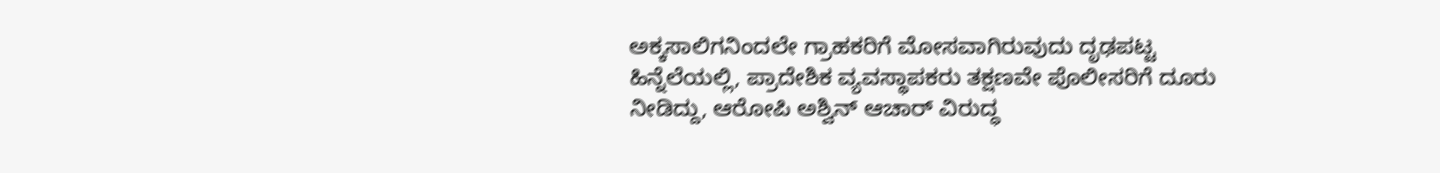ಅಕ್ಕಸಾಲಿಗನಿಂದಲೇ ಗ್ರಾಹಕರಿಗೆ ಮೋಸವಾಗಿರುವುದು ದೃಢಪಟ್ಟ ಹಿನ್ನೆಲೆಯಲ್ಲಿ, ಪ್ರಾದೇಶಿಕ ವ್ಯವಸ್ಥಾಪಕರು ತಕ್ಷಣವೇ ಪೊಲೀಸರಿಗೆ ದೂರು ನೀಡಿದ್ದು, ಆರೋಪಿ ಅಶ್ವಿನ್ ಆಚಾರ್ ವಿರುದ್ಧ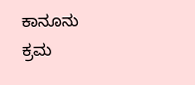ಕಾನೂನು ಕ್ರಮ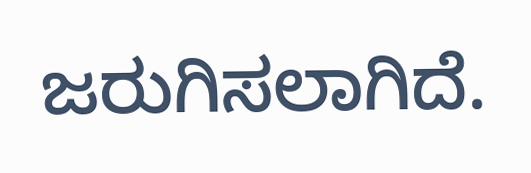ಜರುಗಿಸಲಾಗಿದೆ.